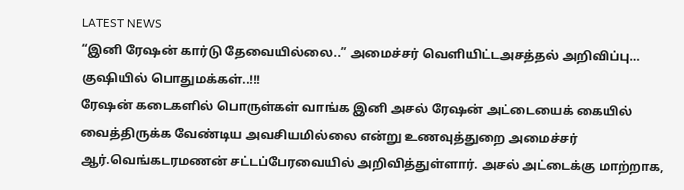LATEST NEWS
“இனி ரேஷன் கார்டு தேவையில்லை..” அமைச்சர் வெளியிட்டஅசத்தல் அறிவிப்பு… குஷியில் பொதுமக்கள்..!!!
ரேஷன் கடைகளில் பொருள்கள் வாங்க இனி அசல் ரேஷன் அட்டையைக் கையில் வைத்திருக்க வேண்டிய அவசியமில்லை என்று உணவுத்துறை அமைச்சர் ஆர்.வெங்கடரமணன் சட்டப்பேரவையில் அறிவித்துள்ளார். அசல் அட்டைக்கு மாற்றாக,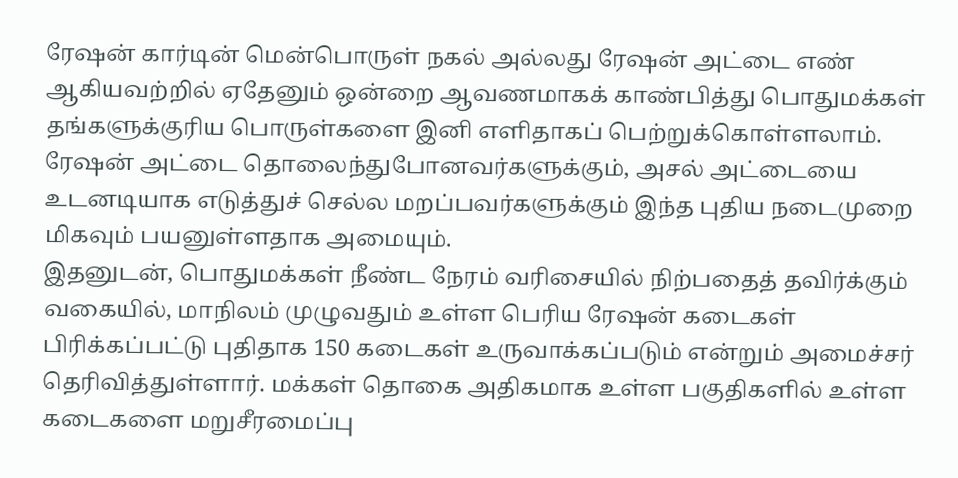ரேஷன் கார்டின் மென்பொருள் நகல் அல்லது ரேஷன் அட்டை எண் ஆகியவற்றில் ஏதேனும் ஒன்றை ஆவணமாகக் காண்பித்து பொதுமக்கள் தங்களுக்குரிய பொருள்களை இனி எளிதாகப் பெற்றுக்கொள்ளலாம். ரேஷன் அட்டை தொலைந்துபோனவர்களுக்கும், அசல் அட்டையை உடனடியாக எடுத்துச் செல்ல மறப்பவர்களுக்கும் இந்த புதிய நடைமுறை மிகவும் பயனுள்ளதாக அமையும்.
இதனுடன், பொதுமக்கள் நீண்ட நேரம் வரிசையில் நிற்பதைத் தவிர்க்கும் வகையில், மாநிலம் முழுவதும் உள்ள பெரிய ரேஷன் கடைகள் பிரிக்கப்பட்டு புதிதாக 150 கடைகள் உருவாக்கப்படும் என்றும் அமைச்சர் தெரிவித்துள்ளார். மக்கள் தொகை அதிகமாக உள்ள பகுதிகளில் உள்ள கடைகளை மறுசீரமைப்பு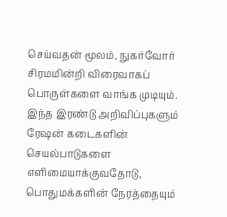செய்வதன் மூலம், நுகர்வோர் சிரமமின்றி விரைவாகப் பொருள்களை வாங்க முடியும். இந்த இரண்டு அறிவிப்புகளும் ரேஷன் கடைகளின் செயல்பாடுகளை எளிமையாக்குவதோடு, பொதுமக்களின் நேரத்தையும்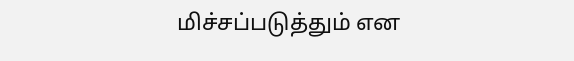மிச்சப்படுத்தும் என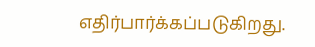எதிர்பார்க்கப்படுகிறது.